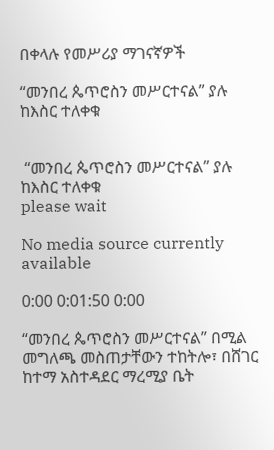በቀላሉ የመሥሪያ ማገናኛዎች

“መንበረ ጴጥሮስን መሥርተናል” ያሉ ከእስር ተለቀቁ


 “መንበረ ጴጥሮስን መሥርተናል” ያሉ ከእስር ተለቀቁ
please wait

No media source currently available

0:00 0:01:50 0:00

“መንበረ ጴጥሮስን መሥርተናል” በሚል መግለጫ መስጠታቸውን ተከትሎ፣ በሸገር ከተማ አስተዳደር ማረሚያ ቤት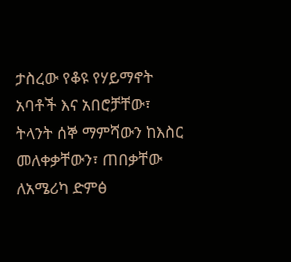ታስረው የቆዩ የሃይማኖት አባቶች እና አበሮቻቸው፣ ትላንት ሰኞ ማምሻውን ከእስር መለቀቃቸውን፣ ጠበቃቸው ለአሜሪካ ድምፅ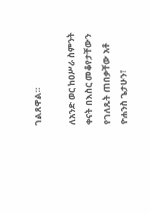ገልጸዋል።

ለአንድ ወር ከዐሥራ ስምንት ቀናት በእስር መቆየታቸውን የገለጹት ጠበቃቸው አቶ ዮሐንስ ጌታሁን፣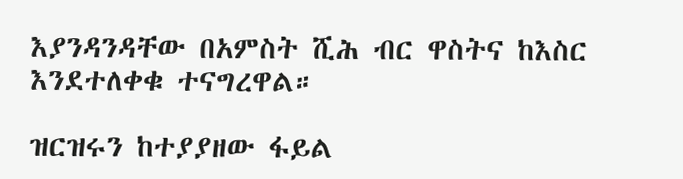እያንዳንዳቸው በአምስት ሺሕ ብር ዋስትና ከእስር እንደተለቀቁ ተናግረዋል።

ዝርዝሩን ከተያያዘው ፋይል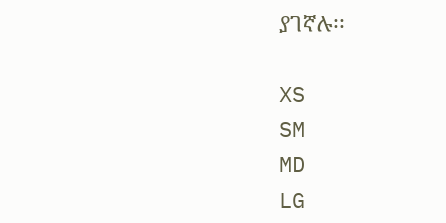ያገኛሉ፡፡

XS
SM
MD
LG